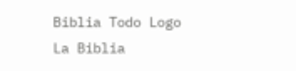Biblia Todo Logo
La Biblia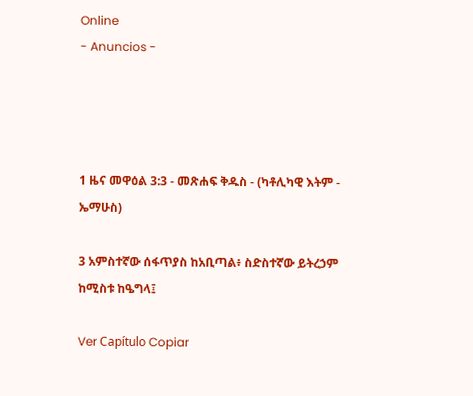Online
- Anuncios -




1 ዜና መዋዕል 3:3 - መጽሐፍ ቅዱስ - (ካቶሊካዊ እትም - ኤማሁስ)

3 አምስተኛው ሰፋጥያስ ከአቢጣል፥ ስድስተኛው ይትረኃም ከሚስቱ ከዔግላ፤

Ver Capítulo Copiar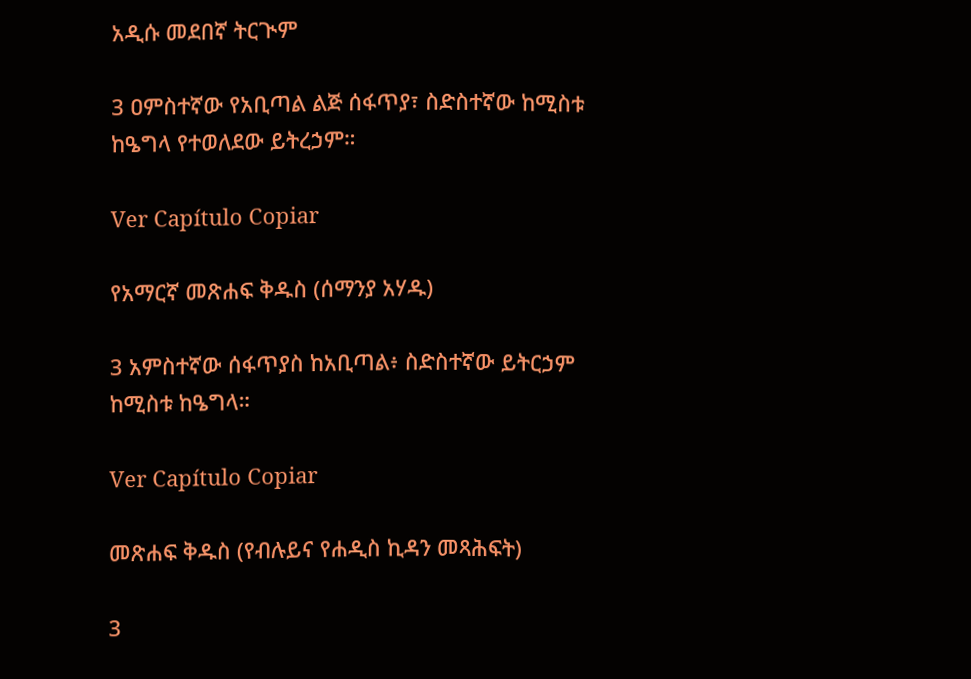አዲሱ መደበኛ ትርጒም

3 ዐምስተኛው የአቢጣል ልጅ ሰፋጥያ፣ ስድስተኛው ከሚስቱ ከዔግላ የተወለደው ይትረኃም።

Ver Capítulo Copiar

የአማርኛ መጽሐፍ ቅዱስ (ሰማንያ አሃዱ)

3 አምስተኛው ሰፋጥያስ ከአቢጣል፥ ስድስተኛው ይትርኃም ከሚስቱ ከዔግላ።

Ver Capítulo Copiar

መጽሐፍ ቅዱስ (የብሉይና የሐዲስ ኪዳን መጻሕፍት)

3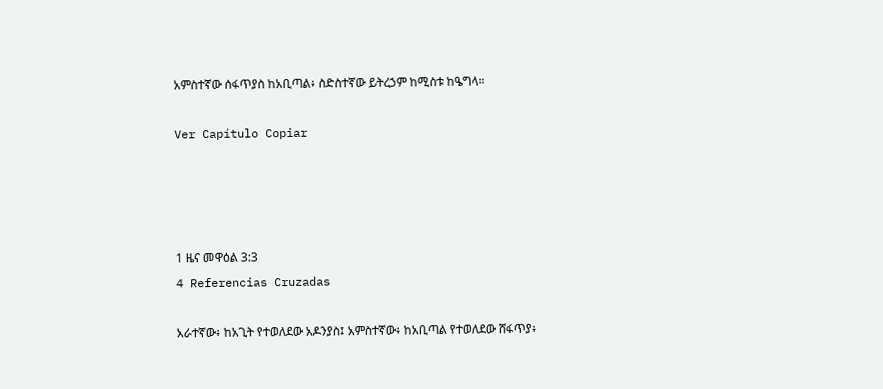አምስተኛው ሰፋጥያስ ከአቢጣል፥ ስድስተኛው ይትረኃም ከሚስቱ ከዔግላ።

Ver Capítulo Copiar




1 ዜና መዋዕል 3:3
4 Referencias Cruzadas

አራተኛው፥ ከአጊት የተወለደው አዶንያስ፤ አምስተኛው፥ ከአቢጣል የተወለደው ሸፋጥያ፥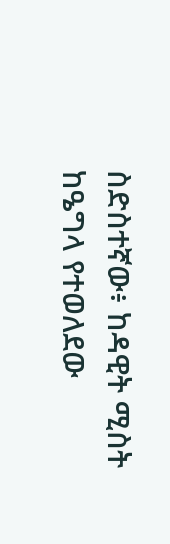ስድስተኛው፥ ከዳዊት ሚስት ከዔግላ የተወለደው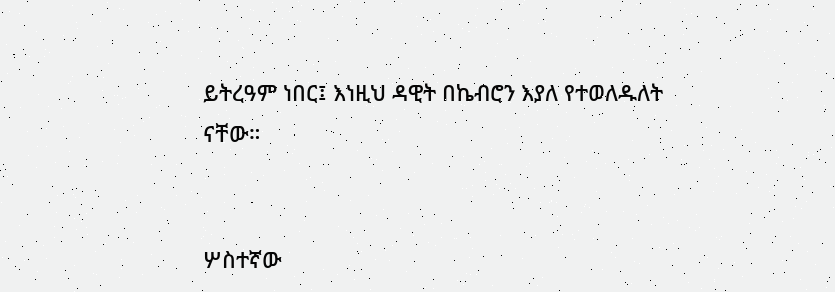ይትረዓም ነበር፤ እነዚህ ዳዊት በኬብሮን እያለ የተወለዱለት ናቸው።


ሦስተኛው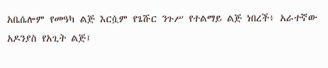አቤሴሎም የመዓካ ልጅ እርሷም የጌሹር ንጉሥ የተልማይ ልጅ ነበረች፥ አራተኛው አዶንያስ የአጊት ልጅ፤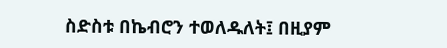ስድስቱ በኬብሮን ተወለዱለት፤ በዚያም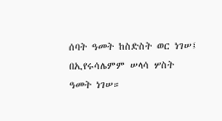ሰባት ዓመት ከስድስት ወር ነገሠ፤ በኢየሩሳሌምም ሠላሳ ሦስት ዓመት ነገሠ።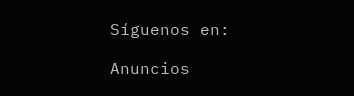Síguenos en:

Anuncios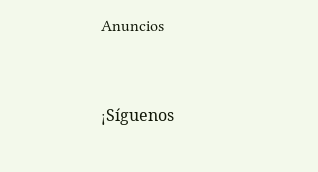Anuncios


¡Síguenos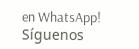en WhatsApp! Síguenos